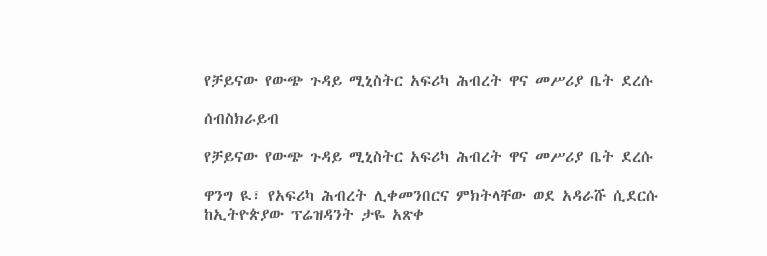የቻይናው የውጭ ጉዳይ ሚኒስትር አፍሪካ ሕብረት ዋና መሥሪያ ቤት ደረሱ

ሰብስክራይብ

የቻይናው የውጭ ጉዳይ ሚኒስትር አፍሪካ ሕብረት ዋና መሥሪያ ቤት ደረሱ

ዋንግ ዪ፣ የአፍሪካ ሕብረት ሊቀመንበርና ምክትላቸው ወደ አዳራሹ ሲደርሱ ከኢትዮጵያው ፕሬዝዳንት ታዬ አጽቀ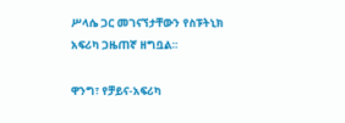ሥላሴ ጋር መገናኘታቸውን የስፑትኒክ አፍሪካ ጋዜጠኛ ዘግቧል፡፡

ዋንግ፣ የቻይና-አፍሪካ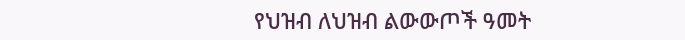የህዝብ ለህዝብ ልውውጦች ዓመት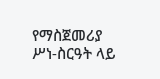የማስጀመሪያ ሥነ-ስርዓት ላይ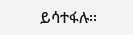ይሳተፋሉ፡፡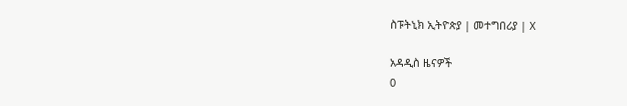ስፑትኒክ ኢትዮጵያ | መተግበሪያ | X

አዳዲስ ዜናዎች
0